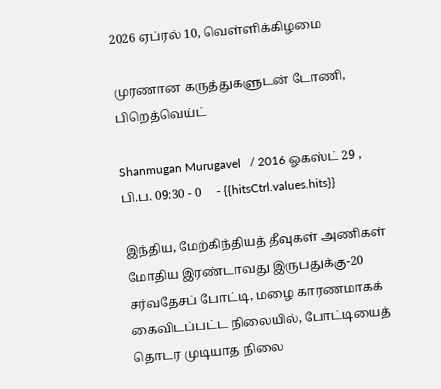2026 ஏப்ரல் 10, வெள்ளிக்கிழமை

முரணான கருத்துகளுடன் டோணி, பிறெத்வெய்ட்

Shanmugan Murugavel   / 2016 ஓகஸ்ட் 29 , பி.ப. 09:30 - 0     - {{hitsCtrl.values.hits}}

இந்திய, மேற்கிந்தியத் தீவுகள் அணிகள் மோதிய இரண்டாவது இருபதுக்கு-20 சர்வதேசப் போட்டி, மழை காரணமாகக் கைவிடப்பட்ட நிலையில், போட்டியைத் தொடர முடியாத நிலை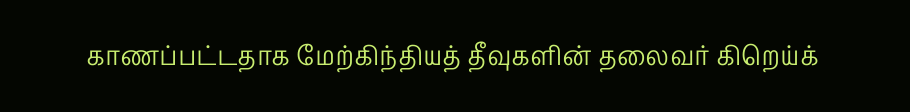காணப்பட்டதாக மேற்கிந்தியத் தீவுகளின் தலைவர் கிறெய்க்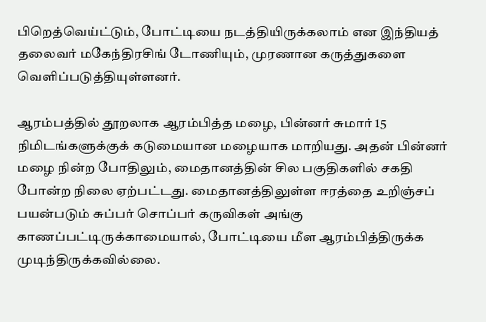பிறெத்வெய்ட்டும், போட்டியை நடத்தியிருக்கலாம் என இந்தியத் தலைவர் மகேந்திரசிங் டோணியும், முரணான கருத்துகளை வெளிப்படுத்தியுள்ளனர்.

ஆரம்பத்தில் தூறலாக ஆரம்பித்த மழை, பின்னர் சுமார் 15 நிமிடங்களுக்குக் கடுமையான மழையாக மாறியது. அதன் பின்னர் மழை நின்ற போதிலும், மைதானத்தின் சில பகுதிகளில் சகதி போன்ற நிலை ஏற்பட்டது. மைதானத்திலுள்ள ஈரத்தை உறிஞ்சப் பயன்படும் சுப்பர் சொப்பர் கருவிகள் அங்கு காணப்பட்டிருக்காமையால், போட்டியை மீள ஆரம்பித்திருக்க முடிந்திருக்கவில்லை.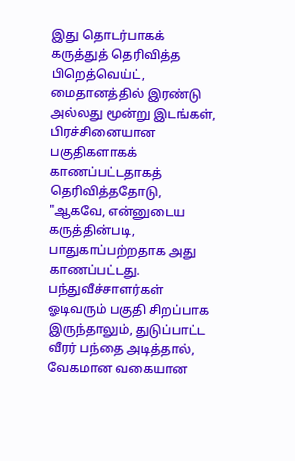இது தொடர்பாகக் கருத்துத் தெரிவித்த பிறெத்வெய்ட், மைதானத்தில் இரண்டு அல்லது மூன்று இடங்கள், பிரச்சினையான பகுதிகளாகக் காணப்பட்டதாகத் தெரிவித்ததோடு, "ஆகவே, என்னுடைய கருத்தின்படி, பாதுகாப்பற்றதாக அது காணப்பட்டது. பந்துவீச்சாளர்கள் ஓடிவரும் பகுதி சிறப்பாக இருந்தாலும், துடுப்பாட்ட வீரர் பந்தை அடித்தால், வேகமான வகையான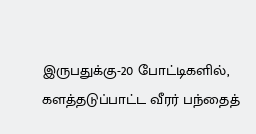இருபதுக்கு-20 போட்டிகளில், களத்தடுப்பாட்ட வீரர் பந்தைத்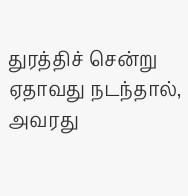துரத்திச் சென்று ஏதாவது நடந்தால், அவரது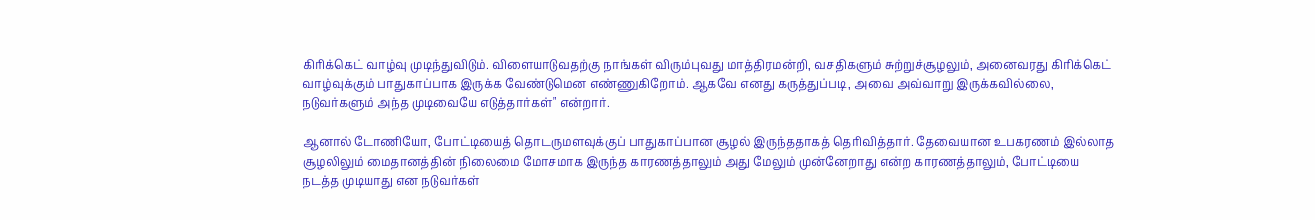கிரிக்கெட் வாழ்வு முடிந்துவிடும். விளையாடுவதற்கு நாங்கள் விரும்புவது மாத்திரமன்றி, வசதிகளும் சுற்றுச்சூழலும், அனைவரது கிரிக்கெட் வாழ்வுக்கும் பாதுகாப்பாக இருக்க வேண்டுமென எண்ணுகிறோம். ஆகவே எனது கருத்துப்படி, அவை அவ்வாறு இருக்கவில்லை, நடுவர்களும் அந்த முடிவையே எடுத்தார்கள்" என்றார்.

ஆனால் டோணியோ, போட்டியைத் தொடருமளவுக்குப் பாதுகாப்பான சூழல் இருந்ததாகத் தெரிவித்தார். தேவையான உபகரணம் இல்லாத சூழலிலும் மைதானத்தின் நிலைமை மோசமாக இருந்த காரணத்தாலும் அது மேலும் முன்னேறாது என்ற காரணத்தாலும், போட்டியை நடத்த முடியாது என நடுவர்கள்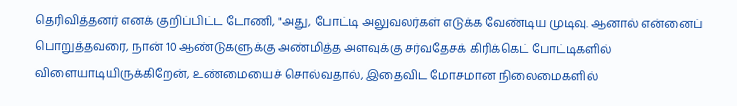தெரிவித்தனர் எனக் குறிப்பிட்ட டோணி, "அது, போட்டி அலுவலர்கள் எடுக்க வேண்டிய முடிவு. ஆனால் என்னைப் பொறுத்தவரை, நான் 10 ஆண்டுகளுக்கு அண்மித்த அளவுக்கு சர்வதேசக் கிரிக்கெட் போட்டிகளில் விளையாடியிருக்கிறேன், உண்மையைச் சொல்வதால், இதைவிட மோசமான நிலைமைகளில்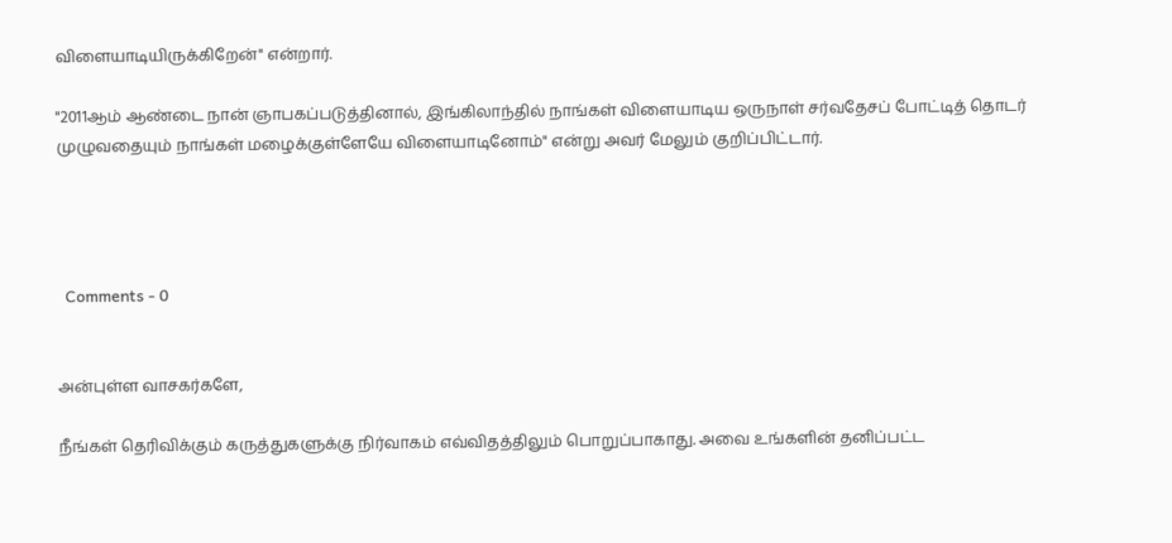விளையாடியிருக்கிறேன்" என்றார்.

"2011ஆம் ஆண்டை நான் ஞாபகப்படுத்தினால், இங்கிலாந்தில் நாங்கள் விளையாடிய ஒருநாள் சர்வதேசப் போட்டித் தொடர் முழுவதையும் நாங்கள் மழைக்குள்ளேயே விளையாடினோம்" என்று அவர் மேலும் குறிப்பிட்டார்.




  Comments - 0


அன்புள்ள வாசகர்களே,

நீங்கள் தெரிவிக்கும் கருத்துகளுக்கு நிர்வாகம் எவ்விதத்திலும் பொறுப்பாகாது. அவை உங்களின் தனிப்பட்ட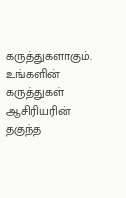கருத்துகளாகும். உங்களின் கருத்துகள் ஆசிரியரின் தகுந்த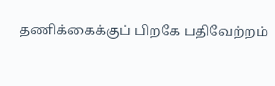தணிக்கைக்குப் பிறகே பதிவேற்றம்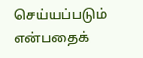செய்யப்படும் என்பதைக்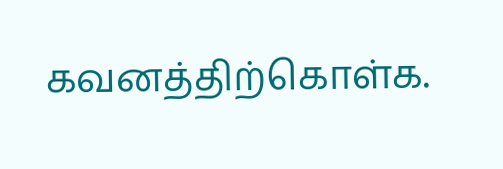கவனத்திற்கொள்க.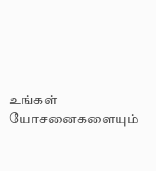உங்கள் யோசனைகளையும்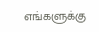எங்களுக்கு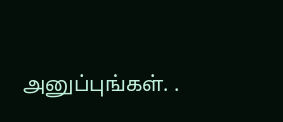அனுப்புங்கள். .